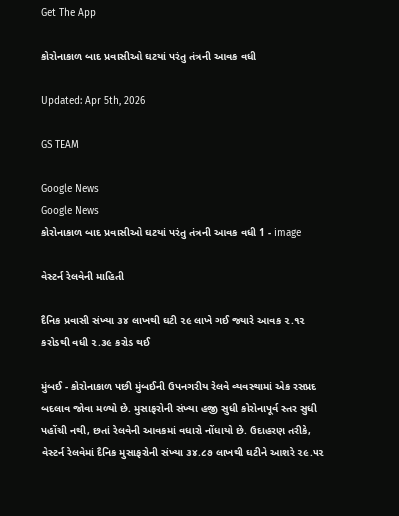Get The App

કોરોનાકાળ બાદ પ્રવાસીઓ ઘટયાં પરંતુ તંત્રની આવક વધી

Updated: Apr 5th, 2026

GS TEAM

Google News
Google News
કોરોનાકાળ બાદ પ્રવાસીઓ ઘટયાં પરંતુ તંત્રની આવક વધી 1 - image

વેસ્ટર્ન રેલવેની માહિતી

દૈનિક પ્રવાસી સંખ્યા ૩૪ લાખથી ઘટી ૨૯ લાખે ગઈ જ્યારે આવક ૨.૧૨ કરોડથી વધી ૨.૩૯ કરોડ થઈ

મુંબઈ - કોરોનાકાળ પછી મુંબઈની ઉપનગરીય રેલવે વ્યવસ્થામાં એક રસપ્રદ બદલાવ જોવા મળ્યો છે. મુસાફરોની સંખ્યા હજી સુધી કોરોનાપૂર્વ સ્તર સુધી પહોંચી નથી, છતાં રેલવેની આવકમાં વધારો નોંધાયો છે. ઉદાહરણ તરીકે, વેસ્ટર્ન રેલવેમાં દૈનિક મુસાફરોની સંખ્યા ૩૪.૮૭ લાખથી ઘટીને આશરે ૨૯.૫૨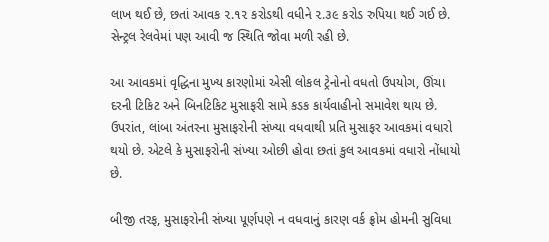લાખ થઈ છે, છતાં આવક ૨.૧૨ કરોડથી વધીને ૨.૩૯ કરોડ રુપિયા થઈ ગઈ છે. સેન્ટ્રલ રેલવેમાં પણ આવી જ સ્થિતિ જોવા મળી રહી છે.

આ આવકમાં વૃદ્ધિના મુખ્ય કારણોમાં એસી લોકલ ટ્રેનોનો વધતો ઉપયોગ, ઊંચા દરની ટિકિટ અને બિનટિકિટ મુસાફરી સામે કડક કાર્યવાહીનો સમાવેશ થાય છે. ઉપરાંત, લાંબા અંતરના મુસાફરોની સંખ્યા વધવાથી પ્રતિ મુસાફર આવકમાં વધારો થયો છે. એટલે કે મુસાફરોની સંખ્યા ઓછી હોવા છતાં કુલ આવકમાં વધારો નોંધાયો છે.

બીજી તરફ, મુસાફરોની સંખ્યા પૂર્ણપણે ન વધવાનું કારણ વર્ક ફ્રોમ હોમની સુવિધા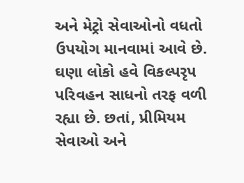અને મેટ્રો સેવાઓનો વધતો ઉપયોગ માનવામાં આવે છે. ઘણા લોકો હવે વિકલ્પરૃપ પરિવહન સાધનો તરફ વળી રહ્યા છે. છતાં, પ્રીમિયમ સેવાઓ અને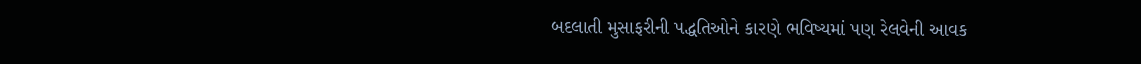બદલાતી મુસાફરીની પદ્ધતિઓને કારણે ભવિષ્યમાં પણ રેલવેની આવક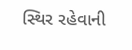સ્થિર રહેવાની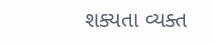શક્યતા વ્યક્ત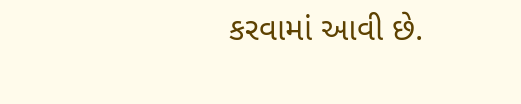કરવામાં આવી છે.